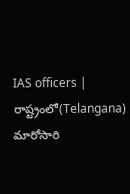IAS officers | రాష్ట్రంలో(Telangana) మారోసారి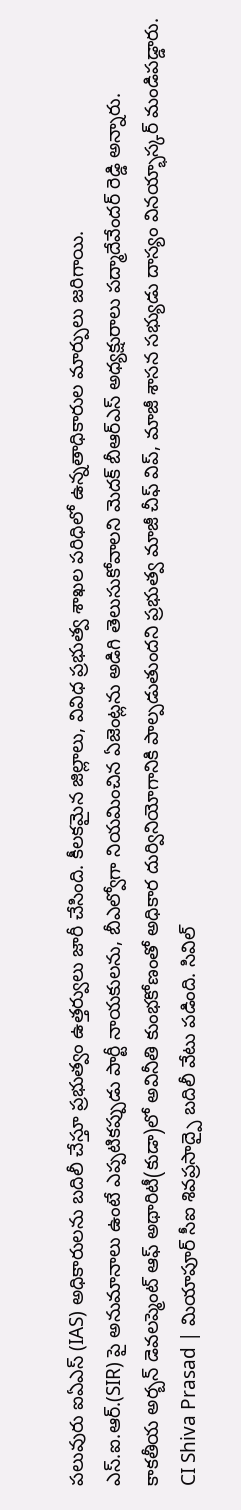పలువురు ఐఏఎస్ (IAS) అధికారులను బదిలీ చేస్తూ ప్రభుత్వం ఉత్తర్వులు జారీ చేసింది. కీలకమైన జిల్లాలు, వివిధ ప్రభుత్వ శాఖల పరిధిలో ఉన్నతాధికారుల మార్పులు జరిగాయి.
ఎస్.ఐ.ఆర్.(SIR) పై అనుమానాలు ఉంటే ఎప్పటికప్పుడు పార్టీ నాయకులను, బీఎల్వోగా నియమించిన ఏజెంట్లను అడిగి తెలుసుకోవాలని మెదక్ బీఆర్ఎస్ అధ్యక్షురాలు పద్మాదేవేందర్ రెడ్డి అన్నారు.
కాకతీయ అర్బన్ డెవలప్మెంట్ ఆఫ్ అథారిటీ(కుడా)లో అవినీతి కుంభకోణంతో అధికార దుర్వినియోగానికి పాల్పడుతుందని ప్రభుత్వ మాజీ చీఫ్ విప్, మాజీ శాసన సభ్యుడు దాస్యం వినయ్భాస్కర్ మండిపడ్డారు.
CI Shiva Prasad | మియాపూర్ సీఐ శివప్రసాద్పై బదిలీ వేటు పడింది. సివిల్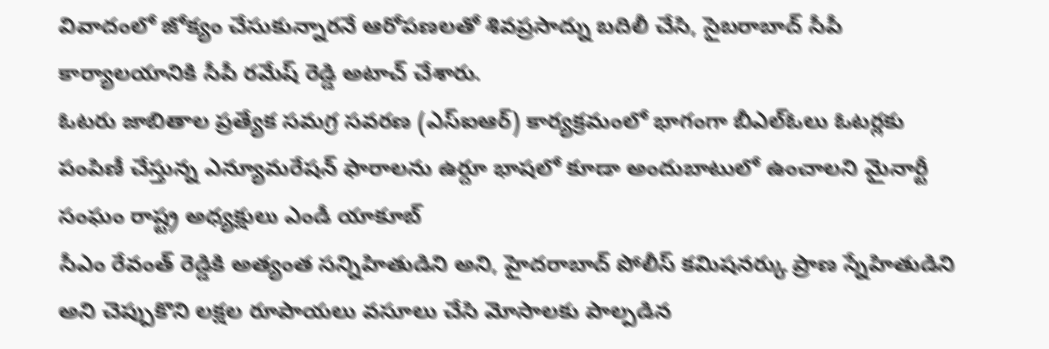వివాదంలో జోక్యం చేసుకున్నారనే ఆరోపణలతో శివప్రసాద్ను బదిలీ చేసి, సైబరాబాద్ సీపీ కార్యాలయానికి సీపీ రమేష్ రెడ్డి అటాచ్ చేశారు.
ఓటరు జాబితాల ప్రత్యేక సమగ్ర సవరణ (ఎస్ఐఆర్) కార్యక్రమంలో భాగంగా బీఎల్ఓలు ఓటర్లకు పంపిణీ చేస్తున్న ఎన్యూమరేషన్ ఫారాలను ఉర్దూ భాషలో కూడా అందుబాటులో ఉంచాలని మైనార్టీ సంఘం రాష్ట్ర అధ్యక్షులు ఎండీ యాకూబ్
సీఎం రేవంత్ రెడ్డికి అత్యంత సన్నిహితుడిని అని, హైదరాబాద్ పోలీస్ కమిషనర్కు ప్రాణ స్నేహితుడిని అని చెప్పుకొని లక్షల రూపాయలు వసూలు చేసి మోసాలకు పాల్పడిన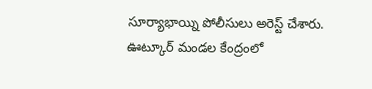సూర్యాభాయ్ని పోలీసులు అరెస్ట్ చేశారు.
ఊట్కూర్ మండల కేంద్రంలో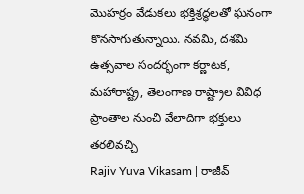మొహర్రం వేడుకలు భక్తిశ్రద్ధలతో ఘనంగా కొనసాగుతున్నాయి. నవమి, దశమి ఉత్సవాల సందర్భంగా కర్ణాటక, మహారాష్ట్ర, తెలంగాణ రాష్ట్రాల వివిధ ప్రాంతాల నుంచి వేలాదిగా భక్తులు తరలివచ్చి
Rajiv Yuva Vikasam | రాజీవ్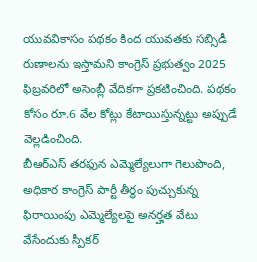యువవికాసం పథకం కింద యువతకు సబ్సిడీ రుణాలను ఇస్తామని కాంగ్రెస్ ప్రభుత్వం 2025 ఫిబ్రవరిలో అసెంబ్లీ వేదికగా ప్రకటించింది. పథకం కోసం రూ.6 వేల కోట్లు కేటాయిస్తున్నట్టు అప్పుడే వెల్లడించింది.
బీఆర్ఎస్ తరఫున ఎమ్మెల్యేలుగా గెలుపొంది, అధికార కాంగ్రెస్ పార్టీ తీర్థం పుచ్చుకున్న ఫిరాయింపు ఎమ్మెల్యేలపై అనర్హత వేటు వేసేందుకు స్పీకర్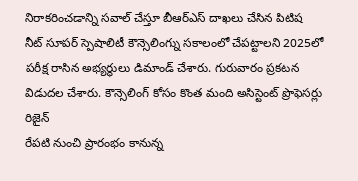నిరాకరించడాన్ని సవాల్ చేస్తూ బీఆర్ఎస్ దాఖలు చేసిన పిటిష
నీట్ సూపర్ స్పెషాలిటీ కౌన్సెలింగ్ను సకాలంలో చేపట్టాలని 2025లో పరీక్ష రాసిన అభ్యర్థులు డిమాండ్ చేశారు. గురువారం ప్రకటన విడుదల చేశారు. కౌన్సెలింగ్ కోసం కొంత మంది అసిస్టెంట్ ప్రొఫెసర్లు రిజైన్
రేపటి నుంచి ప్రారంభం కానున్న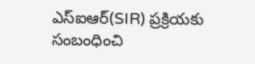ఎస్ఐఆర్(SIR) ప్రక్రియకు సంబంధించి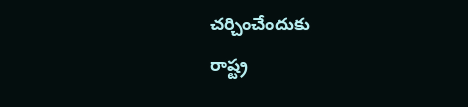చర్చించేందుకు
రాష్ట్ర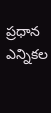ప్రధాన ఎన్నికల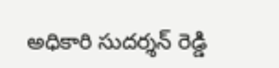అధికారి సుదర్శన్ రెడ్డి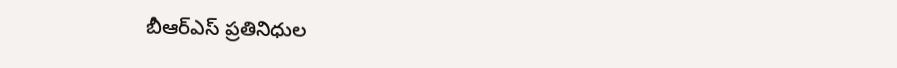బీఆర్ఎస్ ప్రతినిధుల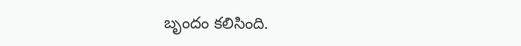బృందం కలిసింది.